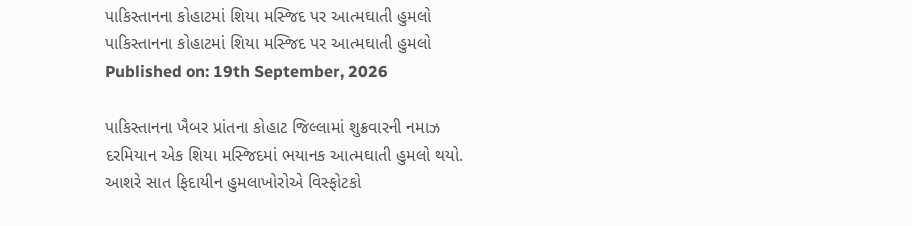પાકિસ્તાનના કોહાટમાં શિયા મસ્જિદ પર આત્મઘાતી હુમલો
પાકિસ્તાનના કોહાટમાં શિયા મસ્જિદ પર આત્મઘાતી હુમલો
Published on: 19th September, 2026

પાકિસ્તાનના ખૈબર પ્રાંતના કોહાટ જિલ્લામાં શુક્રવારની નમાઝ દરમિયાન એક શિયા મસ્જિદમાં ભયાનક આત્મઘાતી હુમલો થયો. આશરે સાત ફિદાયીન હુમલાખોરોએ વિસ્ફોટકો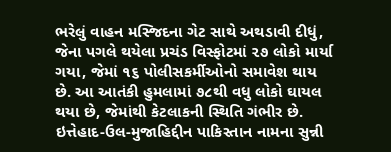ભરેલું વાહન મસ્જિદના ગેટ સાથે અથડાવી દીધું, જેના પગલે થયેલા પ્રચંડ વિસ્ફોટમાં ૨૭ લોકો માર્યા ગયા, જેમાં ૧૬ પોલીસકર્મીઓનો સમાવેશ થાય છે. આ આતંકી હુમલામાં ૭૮થી વધુ લોકો ઘાયલ થયા છે, જેમાંથી કેટલાકની સ્થિતિ ગંભીર છે. ઇત્તેહાદ-ઉલ-મુજાહિદ્દીન પાકિસ્તાન નામના સુન્ની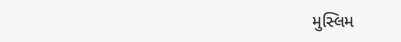મુસ્લિમ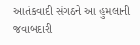આતંકવાદી સંગઠને આ હુમલાની જવાબદારી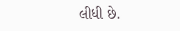લીધી છે.